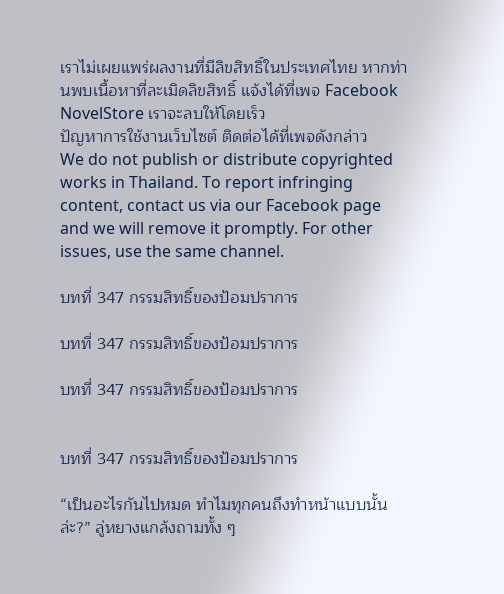เราไม่เผยแพร่ผลงานที่มีลิขสิทธิ์ในประเทศไทย หากท่านพบเนื้อหาที่ละเมิดลิขสิทธิ์ แจ้งได้ที่เพจ Facebook NovelStore เราจะลบให้โดยเร็ว
ปัญหาการใช้งานเว็บไซต์ ติดต่อได้ที่เพจดังกล่าว
We do not publish or distribute copyrighted works in Thailand. To report infringing content, contact us via our Facebook page and we will remove it promptly. For other issues, use the same channel.

บทที่ 347 กรรมสิทธิ์ของป้อมปราการ

บทที่ 347 กรรมสิทธิ์ของป้อมปราการ

บทที่ 347 กรรมสิทธิ์ของป้อมปราการ


บทที่ 347 กรรมสิทธิ์ของป้อมปราการ

“เป็นอะไรกันไปหมด ทำไมทุกคนถึงทำหน้าแบบนั้นล่ะ?” ลู่หยางแกล้งถามทั้ง ๆ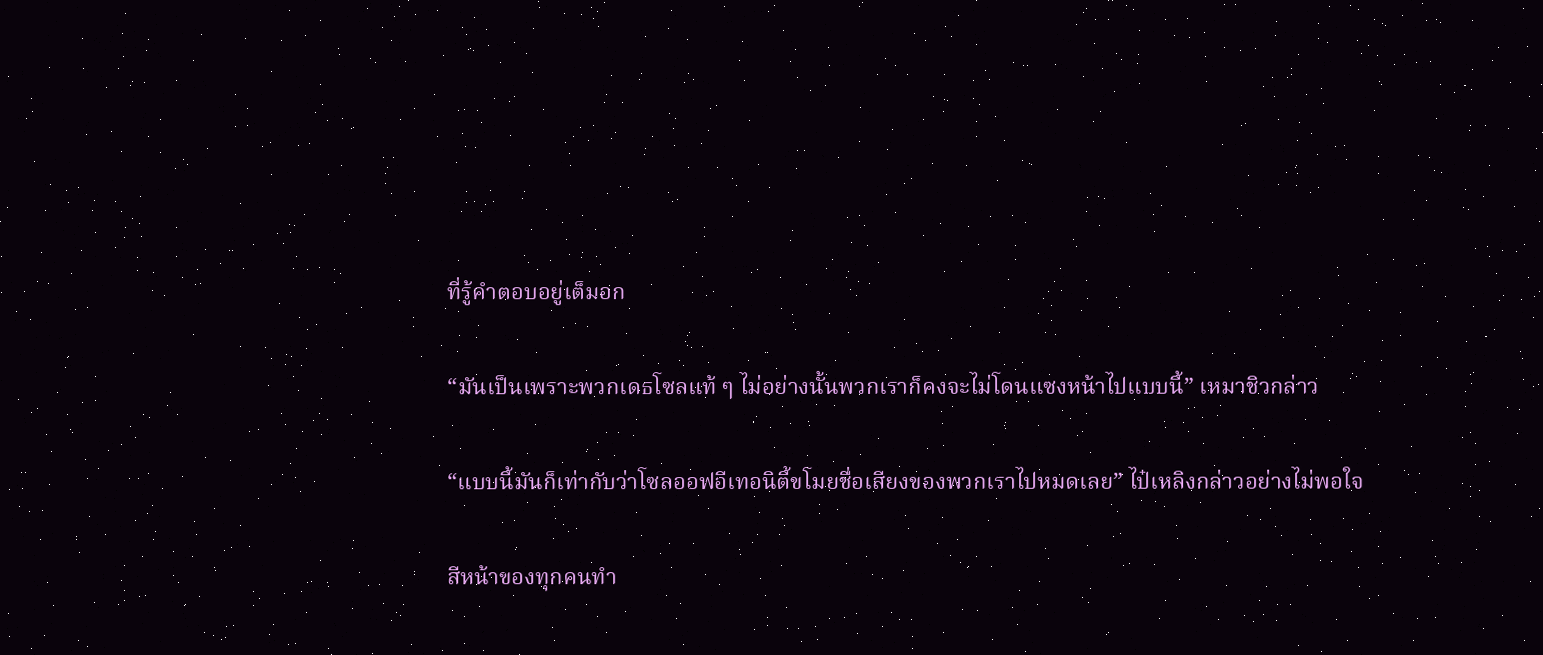ที่รู้คำตอบอยู่เต็มอก

“มันเป็นเพราะพวกเดธโซลแท้ ๆ ไม่อย่างนั้นพวกเราก็คงจะไม่โดนแซงหน้าไปแบบนี้” เหมาชิวกล่าว

“แบบนี้มันก็เท่ากับว่าโซลออฟอีเทอนิตี้ขโมยชื่อเสียงของพวกเราไปหมดเลย” ไป๋เหลิงกล่าวอย่างไม่พอใจ

สีหน้าของทุกคนทำ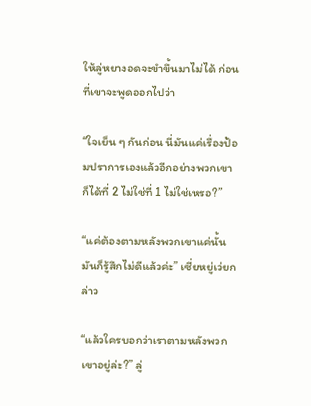ให้ลู่หยางอดจะขำขึ้นมาไม่ได้ ก่อนที่เขาจะพูดออกไปว่า

“ใจเย็น ๆ กันก่อน นี่มันแค่เรื่องป้อมปราการเองแล้วอีกอย่างพวกเขาก็ได้ที่ 2 ไม่ใช่ที่ 1 ไม่ใช่เหรอ?”

“แค่ต้องตามหลังพวกเขาแค่นั้นมันก็รู้สึกไม่ดีแล้วค่ะ” เซี่ยหยู่เว่ยกล่าว

“แล้วใครบอกว่าเราตามหลังพวกเขาอยู่ล่ะ?” ลู่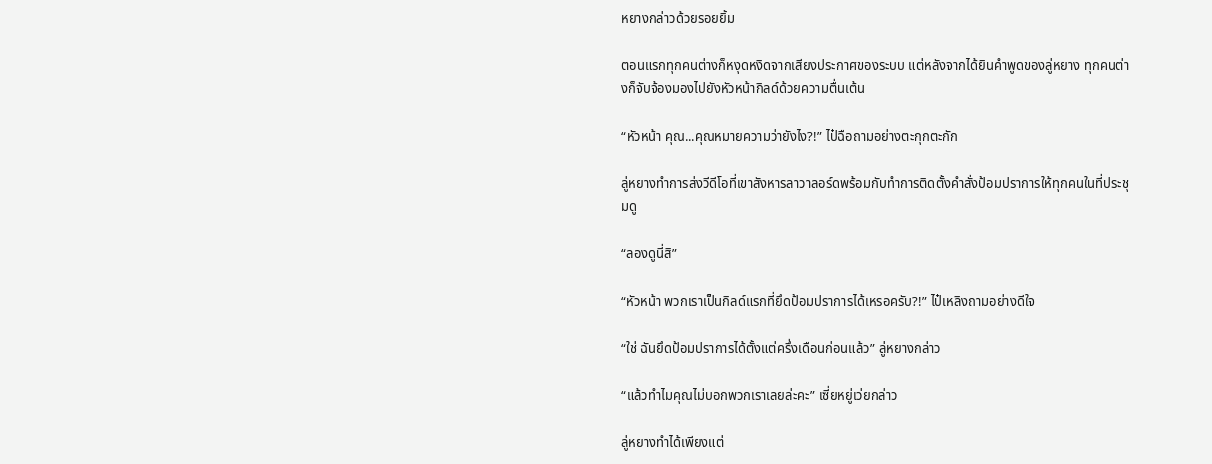หยางกล่าวด้วยรอยยิ้ม

ตอนแรกทุกคนต่างก็หงุดหงิดจากเสียงประกาศของระบบ แต่หลังจากได้ยินคำพูดของลู่หยาง ทุกคนต่างก็จับจ้องมองไปยังหัวหน้ากิลด์ด้วยความตื่นเต้น

“หัวหน้า คุณ...คุณหมายความว่ายังไง?!” ไป๋ฉือถามอย่างตะกุกตะกัก

ลู่หยางทำการส่งวีดีโอที่เขาสังหารลาวาลอร์ดพร้อมกับทำการติดตั้งคำสั่งป้อมปราการให้ทุกคนในที่ประชุมดู

“ลองดูนี่สิ”

“หัวหน้า พวกเราเป็นกิลด์แรกที่ยึดป้อมปราการได้เหรอครับ?!” ไป๋เหลิงถามอย่างดีใจ

“ใช่ ฉันยึดป้อมปราการได้ตั้งแต่ครึ่งเดือนก่อนแล้ว” ลู่หยางกล่าว

“แล้วทำไมคุณไม่บอกพวกเราเลยล่ะคะ” เซี่ยหยู่เว่ยกล่าว

ลู่หยางทำได้เพียงแต่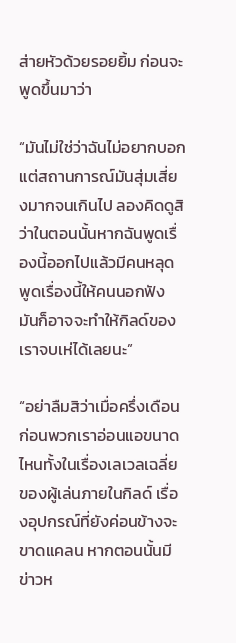ส่ายหัวด้วยรอยยิ้ม ก่อนจะพูดขึ้นมาว่า

“มันไม่ใช่ว่าฉันไม่อยากบอกแต่สถานการณ์มันสุ่มเสี่ยงมากจนเกินไป ลองคิดดูสิว่าในตอนนั้นหากฉันพูดเรื่องนี้ออกไปแล้วมีคนหลุดพูดเรื่องนี้ให้คนนอกฟัง มันก็อาจจะทำให้กิลด์ของเราจบเห่ได้เลยนะ”

“อย่าลืมสิว่าเมื่อครึ่งเดือนก่อนพวกเราอ่อนแอขนาดไหนทั้งในเรื่องเลเวลเฉลี่ยของผู้เล่นภายในกิลด์ เรื่องอุปกรณ์ที่ยังค่อนข้างจะขาดแคลน หากตอนนั้นมีข่าวห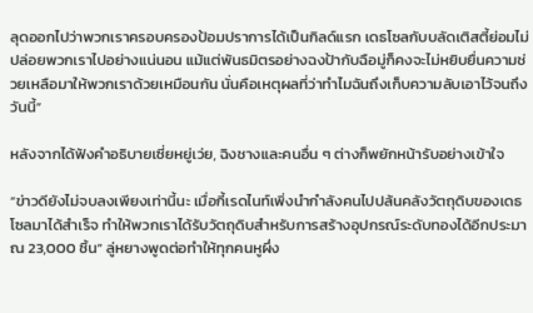ลุดออกไปว่าพวกเราครอบครองป้อมปราการได้เป็นกิลด์แรก เดธโซลกับบลัดเติสตี้ย่อมไม่ปล่อยพวกเราไปอย่างแน่นอน แม้แต่พันธมิตรอย่างฉงป้ากับฉือมู่ก็คงจะไม่หยิบยื่นความช่วยเหลือมาให้พวกเราด้วยเหมือนกัน นั่นคือเหตุผลที่ว่าทำไมฉันถึงเก็บความลับเอาไว้จนถึงวันนี้”

หลังจากได้ฟังคำอธิบายเซี่ยหยู่เว่ย, ฉิงชางและคนอื่น ๆ ต่างก็พยักหน้ารับอย่างเข้าใจ

“ข่าวดียังไม่จบลงเพียงเท่านี้นะ เมื่อกี้เรดไนท์เพิ่งนำกำลังคนไปปล้นคลังวัตถุดิบของเดธโซลมาได้สำเร็จ ทำให้พวกเราได้รับวัตถุดิบสำหรับการสร้างอุปกรณ์ระดับทองได้อีกประมาณ 23,000 ชิ้น” ลู่หยางพูดต่อทำให้ทุกคนหูผึ่ง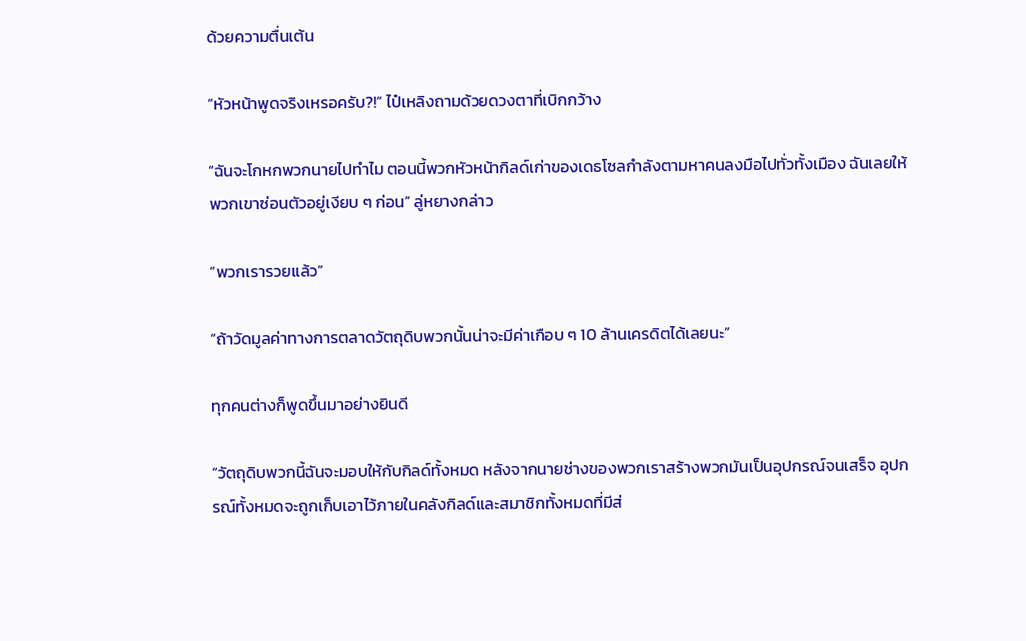ด้วยความตื่นเต้น

“หัวหน้าพูดจริงเหรอครับ?!” ไป๋เหลิงถามด้วยดวงตาที่เบิกกว้าง

“ฉันจะโกหกพวกนายไปทำไม ตอนนี้พวกหัวหน้ากิลด์เก่าของเดธโซลกำลังตามหาคนลงมือไปทั่วทั้งเมือง ฉันเลยให้พวกเขาซ่อนตัวอยู่เงียบ ๆ ก่อน” ลู่หยางกล่าว

“พวกเรารวยแล้ว”

“ถ้าวัดมูลค่าทางการตลาดวัตถุดิบพวกนั้นน่าจะมีค่าเกือบ ๆ 10 ล้านเครดิตได้เลยนะ”

ทุกคนต่างก็พูดขึ้นมาอย่างยินดี

“วัตถุดิบพวกนี้ฉันจะมอบให้กับกิลด์ทั้งหมด หลังจากนายช่างของพวกเราสร้างพวกมันเป็นอุปกรณ์จนเสร็จ อุปกรณ์ทั้งหมดจะถูกเก็บเอาไว้ภายในคลังกิลด์และสมาชิกทั้งหมดที่มีส่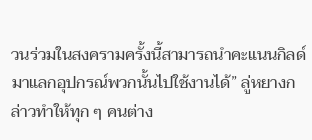วนร่วมในสงครามครั้งนี้สามารถนำคะแนนกิลด์มาแลกอุปกรณ์พวกนั้นไปใช้งานได้” ลู่หยางกล่าวทำให้ทุก ๆ คนต่าง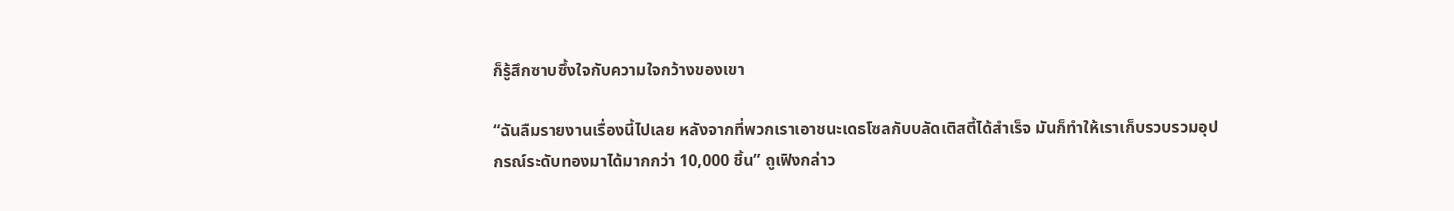ก็รู้สึกซาบซึ้งใจกับความใจกว้างของเขา

“ฉันลืมรายงานเรื่องนี้ไปเลย หลังจากที่พวกเราเอาชนะเดธโซลกับบลัดเติสตี้ได้สำเร็จ มันก็ทำให้เราเก็บรวบรวมอุปกรณ์ระดับทองมาได้มากกว่า 10,000 ชิ้น” ถูเฟิงกล่าว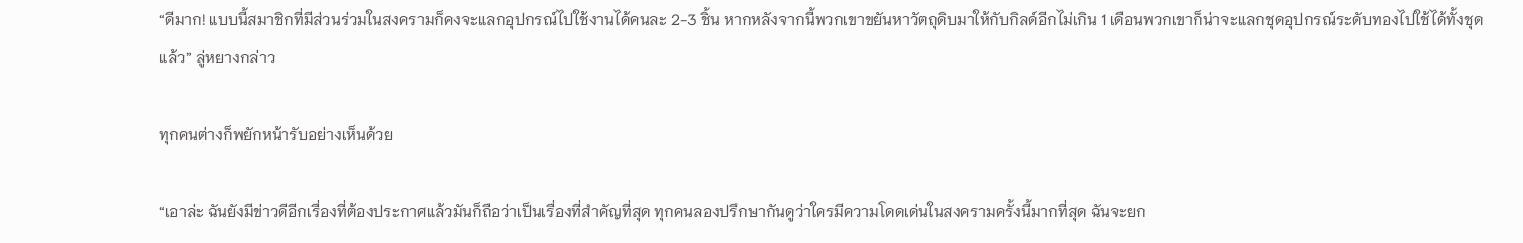“ดีมาก! แบบนี้สมาชิกที่มีส่วนร่วมในสงครามก็คงจะแลกอุปกรณ์ไปใช้งานได้คนละ 2-3 ชิ้น หากหลังจากนี้พวกเขาขยันหาวัตถุดิบมาให้กับกิลด์อีกไม่เกิน 1 เดือนพวกเขาก็น่าจะแลกชุดอุปกรณ์ระดับทองไปใช้ได้ทั้งชุดแล้ว” ลู่หยางกล่าว

ทุกคนต่างก็พยักหน้ารับอย่างเห็นด้วย

“เอาล่ะ ฉันยังมีข่าวดีอีกเรื่องที่ต้องประกาศแล้วมันก็ถือว่าเป็นเรื่องที่สำคัญที่สุด ทุกคนลองปรึกษากันดูว่าใครมีความโดดเด่นในสงครามครั้งนี้มากที่สุด ฉันจะยก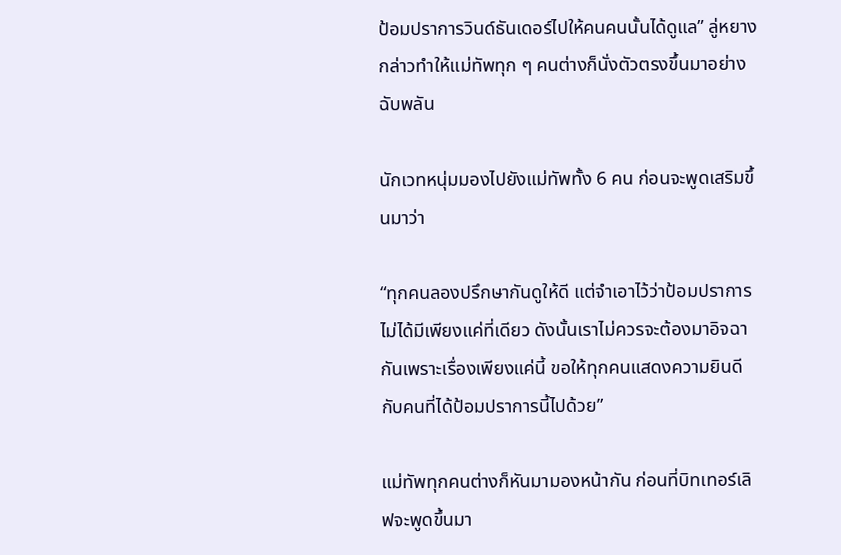ป้อมปราการวินด์ธันเดอร์ไปให้คนคนนั้นได้ดูแล” ลู่หยางกล่าวทำให้แม่ทัพทุก ๆ คนต่างก็นั่งตัวตรงขึ้นมาอย่างฉับพลัน

นักเวทหนุ่มมองไปยังแม่ทัพทั้ง 6 คน ก่อนจะพูดเสริมขึ้นมาว่า

“ทุกคนลองปรึกษากันดูให้ดี แต่จำเอาไว้ว่าป้อมปราการไม่ได้มีเพียงแค่ที่เดียว ดังนั้นเราไม่ควรจะต้องมาอิจฉากันเพราะเรื่องเพียงแค่นี้ ขอให้ทุกคนแสดงความยินดีกับคนที่ได้ป้อมปราการนี้ไปด้วย”

แม่ทัพทุกคนต่างก็หันมามองหน้ากัน ก่อนที่บิทเทอร์เลิฟจะพูดขึ้นมา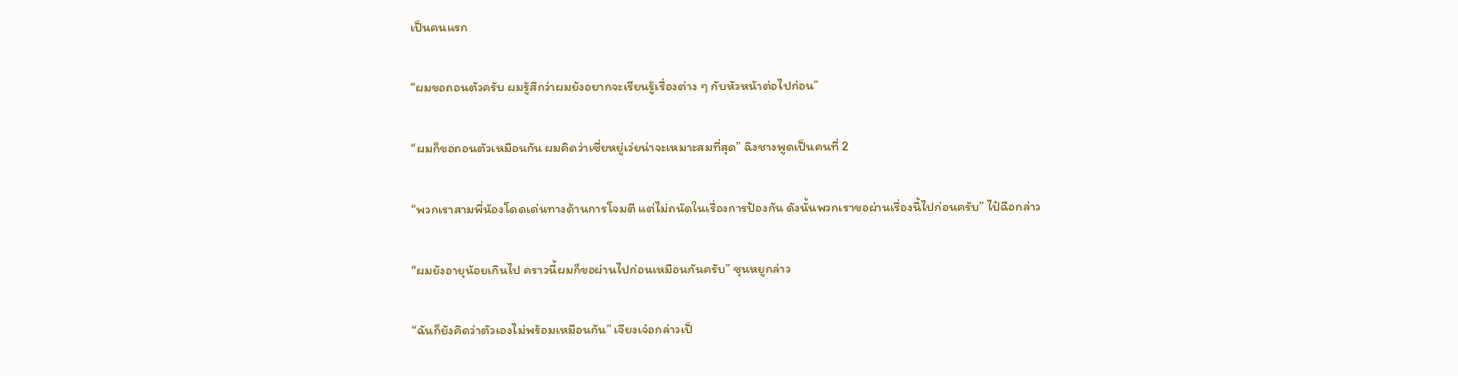เป็นคนแรก

“ผมขอถอนตัวครับ ผมรู้สึกว่าผมยังอยากจะเรียนรู้เรื่องต่าง ๆ กับหัวหน้าต่อไปก่อน”

“ผมก็ขอถอนตัวเหมือนกัน ผมคิดว่าเซี่ยหยู่เว่ยน่าจะเหมาะสมที่สุด” ฉิงชางพูดเป็นคนที่ 2

“พวกเราสามพี่น้องโดดเด่นทางด้านการโจมตี แต่ไม่ถนัดในเรื่องการป้องกัน ดังนั้นพวกเราขอผ่านเรื่องนี้ไปก่อนครับ” ไป๋ฉือกล่าว

“ผมยังอายุน้อยเกินไป คราวนี้ผมก็ขอผ่านไปก่อนเหมือนกันครับ” ซุนหยูกล่าว

“ฉันก็ยังคิดว่าตัวเองไม่พร้อมเหมือนกัน” เจียงเจ๋อกล่าวเป็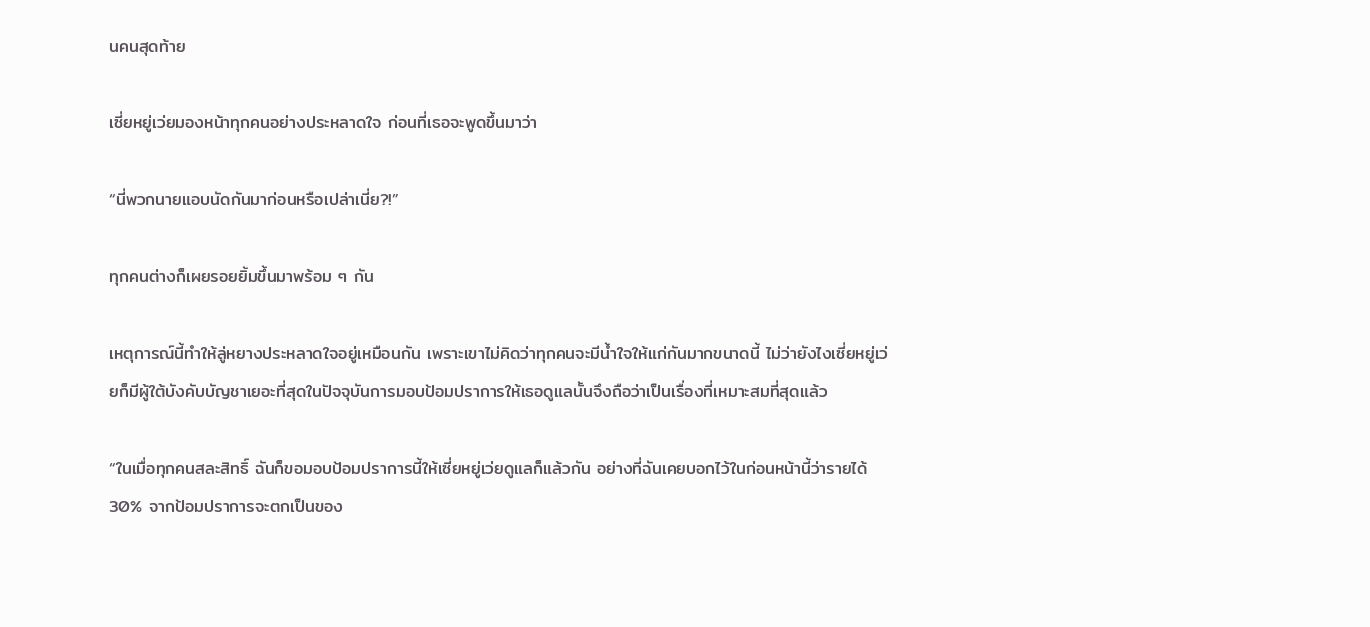นคนสุดท้าย

เซี่ยหยู่เว่ยมองหน้าทุกคนอย่างประหลาดใจ ก่อนที่เธอจะพูดขึ้นมาว่า

“นี่พวกนายแอบนัดกันมาก่อนหรือเปล่าเนี่ย?!”

ทุกคนต่างก็เผยรอยยิ้มขึ้นมาพร้อม ๆ กัน

เหตุการณ์นี้ทำให้ลู่หยางประหลาดใจอยู่เหมือนกัน เพราะเขาไม่คิดว่าทุกคนจะมีน้ำใจให้แก่กันมากขนาดนี้ ไม่ว่ายังไงเซี่ยหยู่เว่ยก็มีผู้ใต้บังคับบัญชาเยอะที่สุดในปัจจุบันการมอบป้อมปราการให้เธอดูแลนั้นจึงถือว่าเป็นเรื่องที่เหมาะสมที่สุดแล้ว

“ในเมื่อทุกคนสละสิทธิ์ ฉันก็ขอมอบป้อมปราการนี้ให้เซี่ยหยู่เว่ยดูแลก็แล้วกัน อย่างที่ฉันเคยบอกไว้ในก่อนหน้านี้ว่ารายได้ 30% จากป้อมปราการจะตกเป็นของ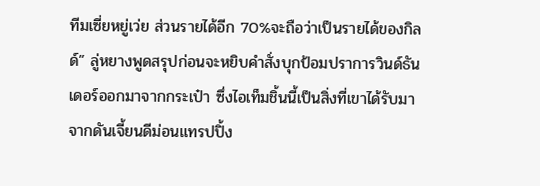ทีมเซี่ยหยู่เว่ย ส่วนรายได้อีก 70%จะถือว่าเป็นรายได้ของกิลด์” ลู่หยางพูดสรุปก่อนจะหยิบคำสั่งบุกป้อมปราการวินด์ธันเดอร์ออกมาจากกระเป๋า ซึ่งไอเท็มชิ้นนี้เป็นสิ่งที่เขาได้รับมาจากดันเจี้ยนดีม่อนแทรปปิ้ง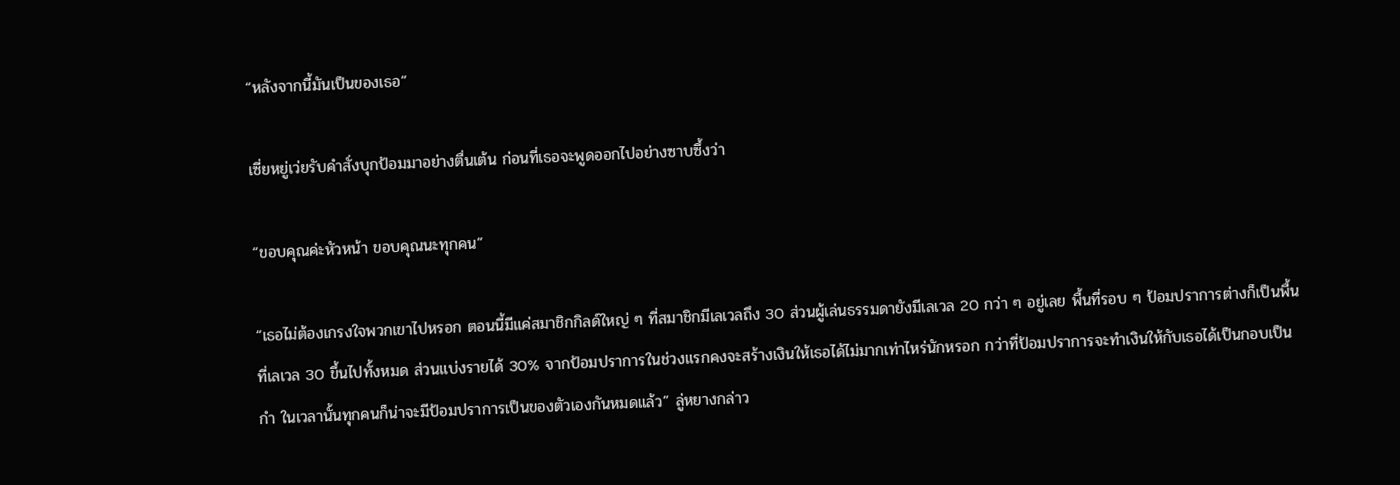“หลังจากนี้มันเป็นของเธอ”

เซี่ยหยู่เว่ยรับคำสั่งบุกป้อมมาอย่างตื่นเต้น ก่อนที่เธอจะพูดออกไปอย่างซาบซึ้งว่า

“ขอบคุณค่ะหัวหน้า ขอบคุณนะทุกคน”

“เธอไม่ต้องเกรงใจพวกเขาไปหรอก ตอนนี้มีแค่สมาชิกกิลด์ใหญ่ ๆ ที่สมาชิกมีเลเวลถึง 30 ส่วนผู้เล่นธรรมดายังมีเลเวล 20 กว่า ๆ อยู่เลย พื้นที่รอบ ๆ ป้อมปราการต่างก็เป็นพื้นที่เลเวล 30 ขึ้นไปทั้งหมด ส่วนแบ่งรายได้ 30% จากป้อมปราการในช่วงแรกคงจะสร้างเงินให้เธอได้ไม่มากเท่าไหร่นักหรอก กว่าที่ป้อมปราการจะทำเงินให้กับเธอได้เป็นกอบเป็นกำ ในเวลานั้นทุกคนก็น่าจะมีป้อมปราการเป็นของตัวเองกันหมดแล้ว” ลู่หยางกล่าว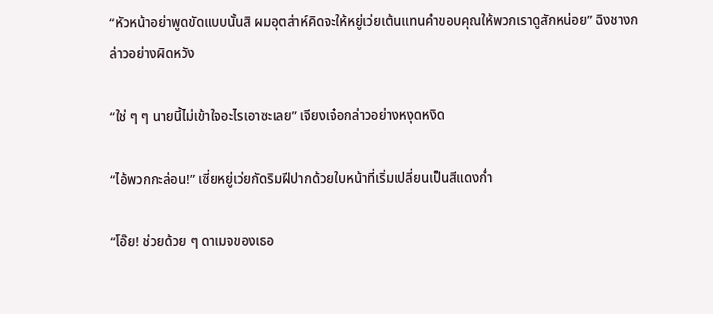“หัวหน้าอย่าพูดขัดแบบนั้นสิ ผมอุตส่าห์คิดจะให้หยู่เว่ยเต้นแทนคำขอบคุณให้พวกเราดูสักหน่อย” ฉิงชางกล่าวอย่างผิดหวัง

“ใช่ ๆ ๆ นายนี้ไม่เข้าใจอะไรเอาซะเลย” เจียงเจ๋อกล่าวอย่างหงุดหงิด

“ไอ้พวกกะล่อน!” เซี่ยหยู่เว่ยกัดริมฝีปากด้วยใบหน้าที่เริ่มเปลี่ยนเป็นสีแดงก่ำ

“โอ๊ย! ช่วยด้วย ๆ ดาเมจของเธอ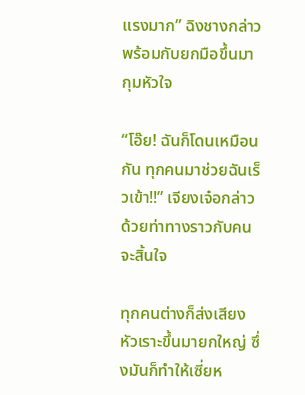แรงมาก” ฉิงชางกล่าวพร้อมกับยกมือขึ้นมากุมหัวใจ

“โอ๊ย! ฉันก็โดนเหมือนกัน ทุกคนมาช่วยฉันเร็วเข้า!!” เจียงเจ๋อกล่าวด้วยท่าทางราวกับคนจะสิ้นใจ

ทุกคนต่างก็ส่งเสียงหัวเราะขึ้นมายกใหญ่ ซึ่งมันก็ทำให้เซี่ยห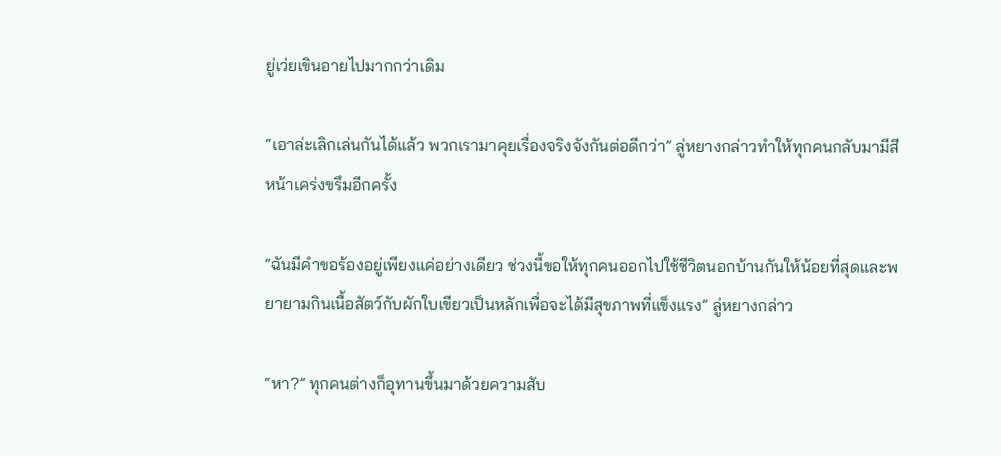ยู่เว่ยเขินอายไปมากกว่าเดิม

“เอาล่ะเลิกเล่นกันได้แล้ว พวกเรามาคุยเรื่องจริงจังกันต่อดีกว่า” ลู่หยางกล่าวทำให้ทุกคนกลับมามีสีหน้าเคร่งขรึมอีกครั้ง

“ฉันมีคำขอร้องอยู่เพียงแค่อย่างเดียว ช่วงนี้ขอให้ทุกคนออกไปใช้ชีวิตนอกบ้านกันให้น้อยที่สุดและพยายามกินเนื้อสัตว์กับผักใบเขียวเป็นหลักเพื่อจะได้มีสุขภาพที่แข็งแรง” ลู่หยางกล่าว

“หา?” ทุกคนต่างก็อุทานขึ้นมาด้วยความสับ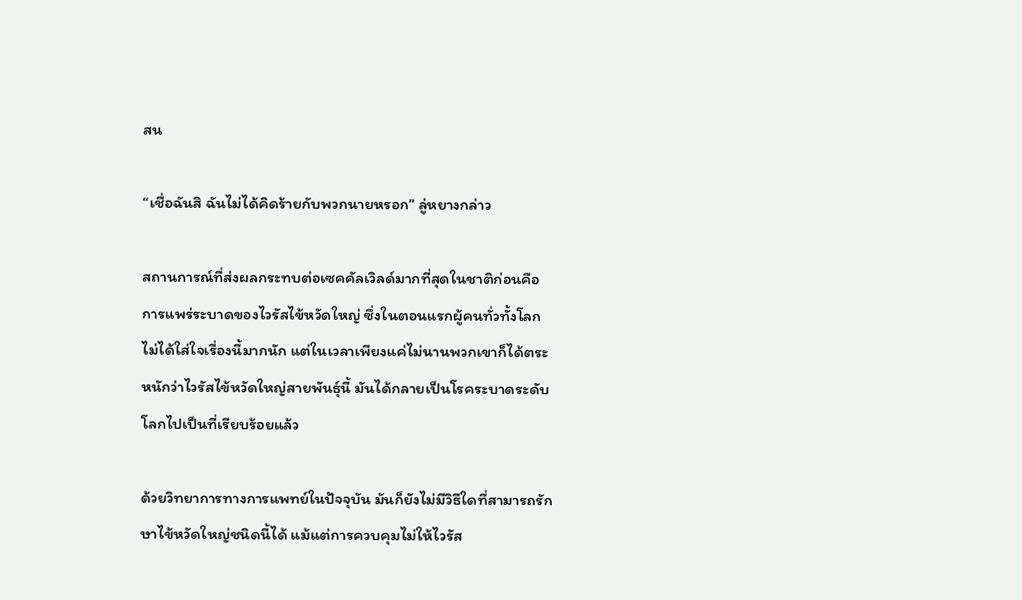สน

“เชื่อฉันสิ ฉันไม่ได้คิดร้ายกับพวกนายหรอก” ลู่หยางกล่าว

สถานการณ์ที่ส่งผลกระทบต่อเซคคัลเวิลด์มากที่สุดในชาติก่อนคือการแพร่ระบาดของไวรัสไข้หวัดใหญ่ ซึ่งในตอนแรกผู้คนทั่วทั้งโลกไม่ได้ใส่ใจเรื่องนี้มากนัก แต่ในเวลาเพียงแค่ไม่นานพวกเขาก็ได้ตระหนักว่าไวรัสไข้หวัดใหญ่สายพันธุ์นี้ มันได้กลายเป็นโรคระบาดระดับโลกไปเป็นที่เรียบร้อยแล้ว

ด้วยวิทยาการทางการแพทย์ในปัจจุบัน มันก็ยังไม่มีวิธีใดที่สามารถรักษาไข้หวัดใหญ่ชนิดนี้ได้ แม้แต่การควบคุมไม่ให้ไวรัส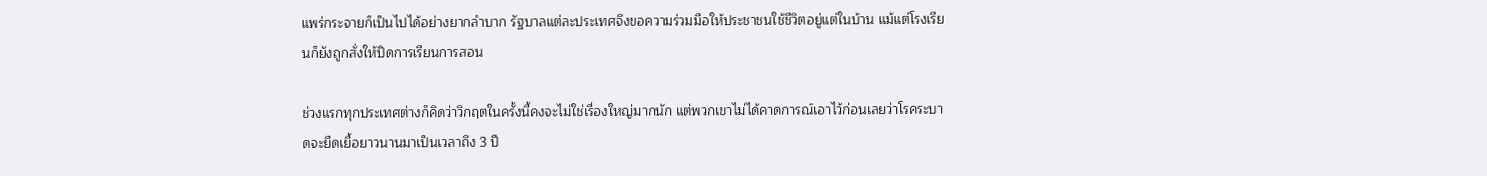แพร่กระจายก็เป็นไปได้อย่างยากลำบาก รัฐบาลแต่ละประเทศจึงขอความร่วมมือให้ประชาชนใช้ชีวิตอยู่แต่ในบ้าน แม้แต่โรงเรียนก็ยังถูกสั่งให้ปิดการเรียนการสอน

ช่วงแรกทุกประเทศต่างก็คิดว่าวิกฤตในครั้งนี้คงจะไม่ใช่เรื่องใหญ่มากนัก แต่พวกเขาไม่ได้คาดการณ์เอาไว้ก่อนเลยว่าโรคระบาดจะยืดเยื้อยาวนานมาเป็นเวลาถึง 3 ปี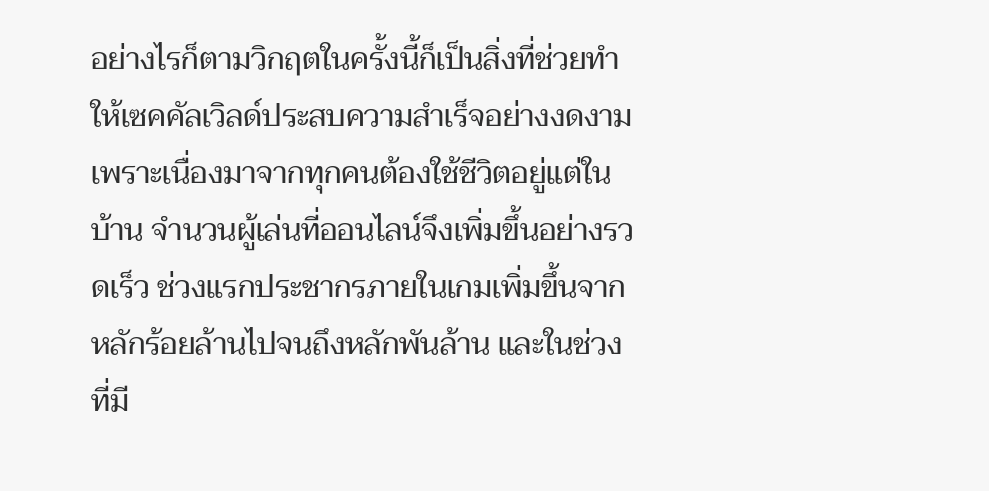อย่างไรก็ตามวิกฤตในครั้งนี้ก็เป็นสิ่งที่ช่วยทำให้เซคคัลเวิลด์ประสบความสำเร็จอย่างงดงาม เพราะเนื่องมาจากทุกคนต้องใช้ชีวิตอยู่แต่ในบ้าน จำนวนผู้เล่นที่ออนไลน์จึงเพิ่มขึ้นอย่างรวดเร็ว ช่วงแรกประชากรภายในเกมเพิ่มขึ้นจากหลักร้อยล้านไปจนถึงหลักพันล้าน และในช่วงที่มี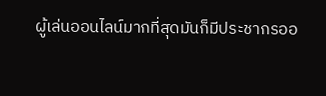ผู้เล่นออนไลน์มากที่สุดมันก็มีประชากรออ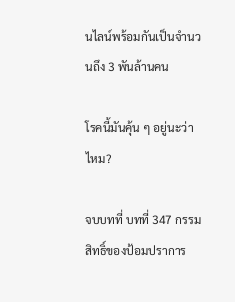นไลน์พร้อมกันเป็นจำนวนถึง 3 พันล้านคน

โรคนี้มันคุ้น ๆ อยู่นะว่าไหม?

จบบทที่ บทที่ 347 กรรมสิทธิ์ของป้อมปราการ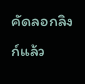คัดลอกลิงก์แล้ว